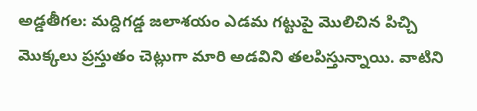అడ్డతీగల: మద్దిగడ్డ జలాశయం ఎడమ గట్టుపై మొలిచిన పిచ్చి మొక్కలు ప్రస్తుతం చెట్లుగా మారి అడవిని తలపిస్తున్నాయి. వాటిని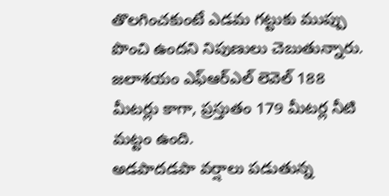తొలగించకుంటే ఎడమ గట్టుకు ముప్పు పొంచి ఉందని నిపుణులు చెబుతున్నారు. జలాశయం ఎఫ్ఆర్ఎల్ లెవెల్ 188 మీటర్లు కాగా, ప్రస్తుతం 179 మీటర్ల నీటి మట్టం ఉంది.
అడపాదడపా వర్షాలు పడుతున్న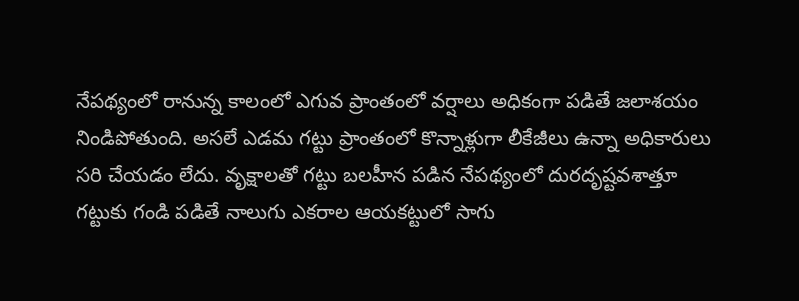నేపథ్యంలో రానున్న కాలంలో ఎగువ ప్రాంతంలో వర్షాలు అధికంగా పడితే జలాశయం నిండిపోతుంది. అసలే ఎడమ గట్టు ప్రాంతంలో కొన్నాళ్లుగా లీకేజీలు ఉన్నా అధికారులు సరి చేయడం లేదు. వృక్షాలతో గట్టు బలహీన పడిన నేపథ్యంలో దురదృష్టవశాత్తూ గట్టుకు గండి పడితే నాలుగు ఎకరాల ఆయకట్టులో సాగు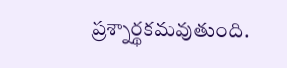ప్రశ్నార్థకమవుతుంది.